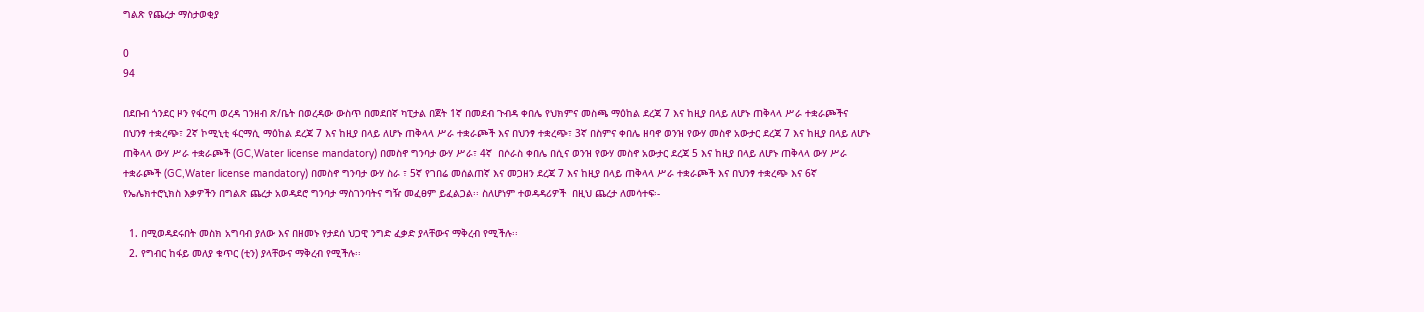ግልጽ የጨረታ ማስታወቂያ

0
94

በደቡብ ጎንደር ዞን የፋርጣ ወረዳ ገንዘብ ጽ/ቤት በወረዳው ውስጥ በመደበኛ ካፒታል በጀት 1ኛ በመደብ ጉብዳ ቀበሌ የህክምና መስጫ ማዕከል ደረጃ 7 እና ከዚያ በላይ ለሆኑ ጠቅላላ ሥራ ተቋራጮችና በህንፃ ተቋረጭ፣ 2ኛ ኮሚኒቲ ፋርማሲ ማዕከል ደረጃ 7 እና ከዚያ በላይ ለሆኑ ጠቅላላ ሥራ ተቋራጮች እና በህንፃ ተቋረጭ፣ 3ኛ በስምና ቀበሌ ዘባኖ ወንዝ የውሃ መስኖ አውታር ደረጃ 7 እና ከዚያ በላይ ለሆኑ ጠቅላላ ውሃ ሥራ ተቋራጮች (GC,Water license mandatory) በመስኖ ግንባታ ውሃ ሥራ፣ 4ኛ  በሶራስ ቀበሌ በሲና ወንዝ የውሃ መስኖ አውታር ደረጃ 5 እና ከዚያ በላይ ለሆኑ ጠቅላላ ውሃ ሥራ ተቋራጮች (GC,Water license mandatory) በመስኖ ግንባታ ውሃ ስራ ፣ 5ኛ የገበሬ መሰልጠኛ እና መጋዘን ደረጃ 7 እና ከዚያ በላይ ጠቅላላ ሥራ ተቋራጮች እና በህንፃ ተቋረጭ እና 6ኛ የኤሌክተሮኒክስ እቃዎችን በግልጽ ጨረታ አወዳደሮ ግንባታ ማስገንባትና ግዥ መፈፀም ይፈልጋል፡፡ ስለሆነም ተወዳዳሪዎች  በዚህ ጨረታ ለመሳተፍ፡-

  1. በሚወዳደሩበት መስክ አግባብ ያለው እና በዘመኑ የታደሰ ህጋዊ ንግድ ፈቃድ ያላቸውና ማቅረብ የሚችሉ፡፡
  2. የግብር ከፋይ መለያ ቁጥር (ቲን) ያላቸውና ማቅረብ የሚችሉ፡፡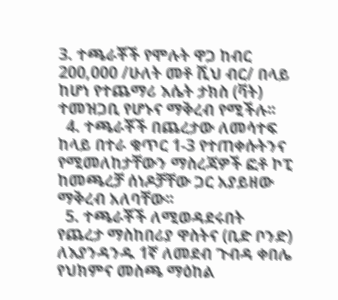3. ተጫራቾች የሞሉት ዋጋ ከብር 200,000 /ሁለት መቶ ሺህ ብር/ በላይ ከሆነ የተጨማሪ እሴት ታክስ (ቫት) ተመዝጋቢ የሆኑና ማቅረብ የሚችሉ፡፡
  4. ተጫራቾች በጨረታው ለመሳተፍ ከላይ በተራ ቁጥር 1-3 የተጠቀሱትንና የሚመለከታቸውን ማስረጃዎች ፎቶ ኮፒ ከመጫረቻ ሰነዶቻቸው ጋር አያይዘው ማቅረብ አለባቸው፡፡
  5. ተጫራቾች ለሚወዳደሩበት የጨረታ ማስከበሪያ ዋስትና (ቢድ ቦንድ) ለእያንዳንዱ 1ኛ ለመደብ ጉብዳ ቀበሌ የህክምና መስጫ ማዕከል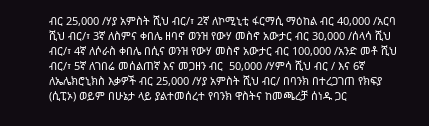ብር 25,000 /ሃያ አምስት ሺህ ብር/፣ 2ኛ ለኮሚኒቲ ፋርማሲ ማዕከል ብር 40,000 /አርባ ሺህ ብር/፣ 3ኛ ለስምና ቀበሌ ዘባኖ ወንዝ የውሃ መስኖ አውታር ብር 30,000 /ሰላሳ ሺህ ብር/፣ 4ኛ ለሶራስ ቀበሌ በሲና ወንዝ የውሃ መስኖ አውታር ብር 100,000 /አንድ መቶ ሺህ ብር/፣ 5ኛ ለገበሬ መሰልጠኛ እና መጋዘን ብር  50,000 /ሃምሳ ሺህ ብር / እና 6ኛ ለኤሌክሮኒክስ እቃዎች ብር 25,000 /ሃያ አምስት ሺህ ብር/ በባንክ በተረጋገጠ የክፍያ (ሲፒኦ) ወይም በሁኔታ ላይ ያልተመሰረተ የባንክ ዋስትና ከመጫረቻ ሰነዱ ጋር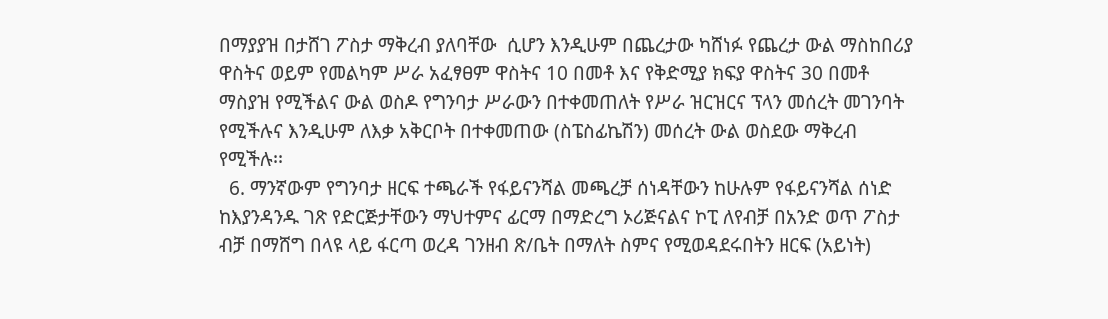በማያያዝ በታሸገ ፖስታ ማቅረብ ያለባቸው  ሲሆን እንዲሁም በጨረታው ካሸነፉ የጨረታ ውል ማስከበሪያ ዋስትና ወይም የመልካም ሥራ አፈፃፀም ዋስትና 10 በመቶ እና የቅድሚያ ክፍያ ዋስትና 30 በመቶ ማስያዝ የሚችልና ውል ወስዶ የግንባታ ሥራውን በተቀመጠለት የሥራ ዝርዝርና ፕላን መሰረት መገንባት የሚችሉና እንዲሁም ለእቃ አቅርቦት በተቀመጠው (ስፔስፊኬሽን) መሰረት ውል ወስደው ማቅረብ የሚችሉ፡፡
  6. ማንኛውም የግንባታ ዘርፍ ተጫራች የፋይናንሻል መጫረቻ ሰነዳቸውን ከሁሉም የፋይናንሻል ሰነድ ከእያንዳንዱ ገጽ የድርጅታቸውን ማህተምና ፊርማ በማድረግ ኦሪጅናልና ኮፒ ለየብቻ በአንድ ወጥ ፖስታ ብቻ በማሸግ በላዩ ላይ ፋርጣ ወረዳ ገንዘብ ጽ/ቤት በማለት ስምና የሚወዳደሩበትን ዘርፍ (አይነት)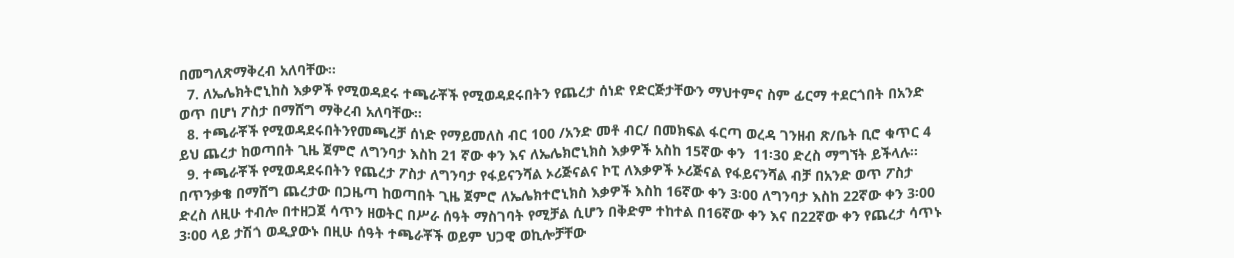በመግለጽማቅረብ አለባቸው፡፡
  7. ለኤሌክትሮኒከስ እቃዎች የሚወዳደሩ ተጫራቾች የሚወዳደሩበትን የጨረታ ሰነድ የድርጅታቸውን ማህተምና ስም ፊርማ ተደርጎበት በአንድ ወጥ በሆነ ፖስታ በማሸግ ማቅረብ አለባቸው፡፡
  8. ተጫራቾች የሚወዳደሩበትንየመጫረቻ ሰነድ የማይመለስ ብር 100 /አንድ መቶ ብር/ በመክፍል ፋርጣ ወረዳ ገንዘብ ጽ/ቤት ቢሮ ቁጥር 4 ይህ ጨረታ ከወጣበት ጊዜ ጀምሮ ለግንባታ እስከ 21 ኛው ቀን እና ለኤሌክሮኒክስ እቃዎች አስከ 15ኛው ቀን  11፡30 ድረስ ማግኘት ይችላሉ፡፡
  9. ተጫራቾች የሚወዳደሩበትን የጨረታ ፖስታ ለግንባታ የፋይናንሻል ኦሪጅናልና ኮፒ ለእቃዎች ኦሪጅናል የፋይናንሻል ብቻ በአንድ ወጥ ፖስታ በጥንቃቄ በማሸግ ጨረታው በጋዜጣ ከወጣበት ጊዜ ጀምሮ ለኤሌክተሮኒክስ እቃዎች እስከ 16ኛው ቀን 3፡00 ለግንባታ እስከ 22ኛው ቀን 3፡00 ድረስ ለዚሁ ተብሎ በተዘጋጀ ሳጥን ዘወትር በሥራ ሰዓት ማስገባት የሚቻል ሲሆን በቅድም ተከተል በ16ኛው ቀን እና በ22ኛው ቀን የጨረታ ሳጥኑ 3፡00 ላይ ታሽጎ ወዲያውኑ በዚሁ ሰዓት ተጫራቾች ወይም ህጋዊ ወኪሎቻቸው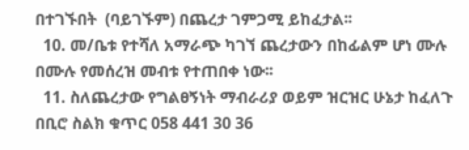በተገኙበት  (ባይገኙም) በጨረታ ገምጋሚ ይከፈታል፡፡
  10. መ/ቤቱ የተሻለ አማራጭ ካገኘ ጨረታውን በከፊልም ሆነ ሙሉ በሙሉ የመሰረዝ መብቱ የተጠበቀ ነው፡፡
  11. ስለጨረታው የግልፀኝነት ማብራሪያ ወይም ዝርዝር ሁኔታ ከፈለጉ በቢሮ ስልክ ቁጥር 058 441 30 36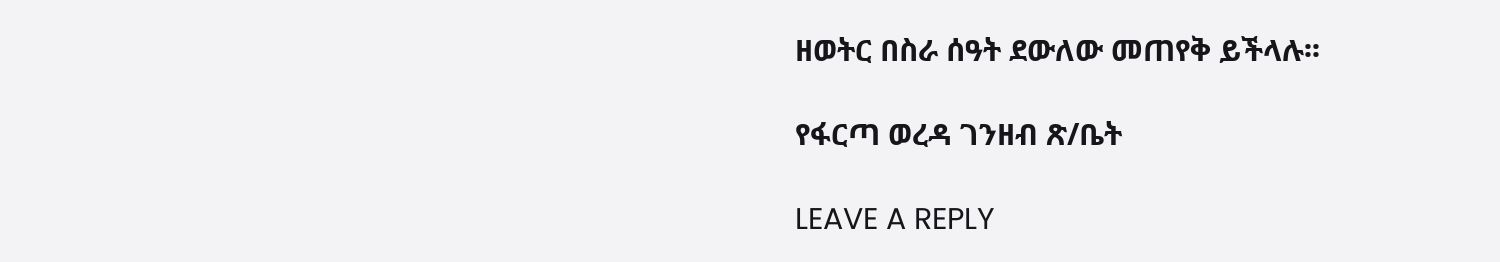ዘወትር በስራ ሰዓት ደውለው መጠየቅ ይችላሉ፡፡

የፋርጣ ወረዳ ገንዘብ ጽ/ቤት

LEAVE A REPLY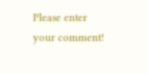Please enter your comment!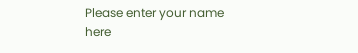Please enter your name here